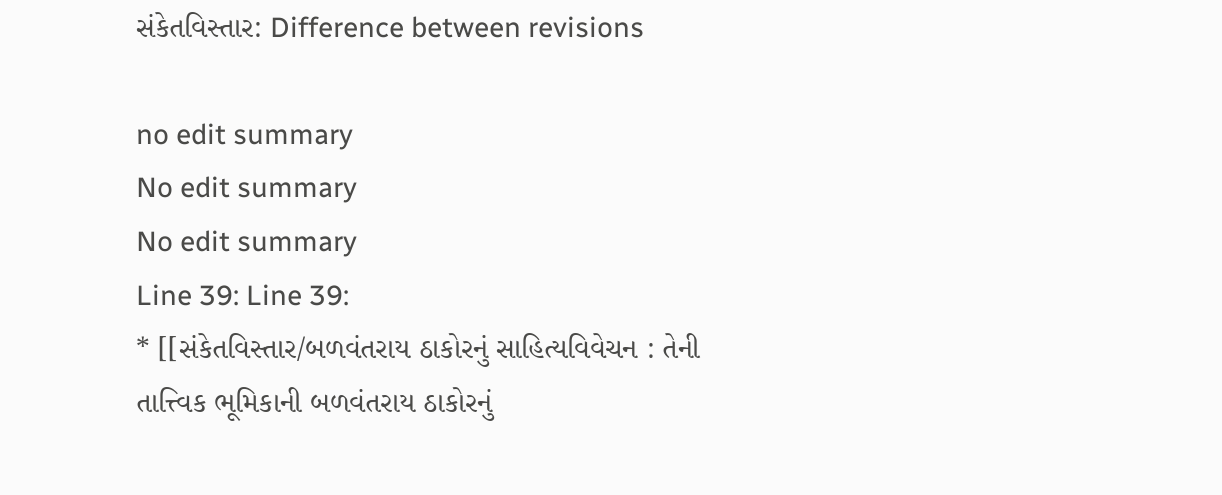સંકેતવિસ્તાર: Difference between revisions

no edit summary
No edit summary
No edit summary
Line 39: Line 39:
* [[સંકેતવિસ્તાર/બળવંતરાય ઠાકોરનું સાહિત્યવિવેચન : તેની તાત્ત્વિક ભૂમિકાની બળવંતરાય ઠાકોરનું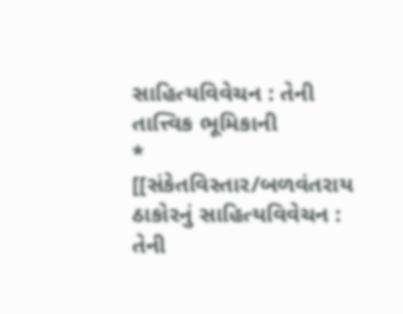સાહિત્યવિવેચન : તેની તાત્ત્વિક ભૂમિકાની
* [[સંકેતવિસ્તાર/બળવંતરાય ઠાકોરનું સાહિત્યવિવેચન : તેની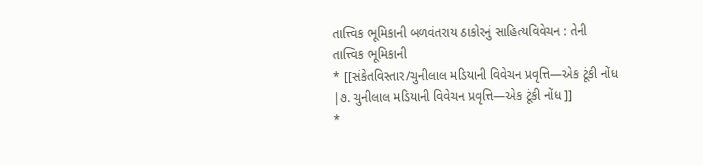તાત્ત્વિક ભૂમિકાની બળવંતરાય ઠાકોરનું સાહિત્યવિવેચન : તેની તાત્ત્વિક ભૂમિકાની
* [[સંકેતવિસ્તાર/ચુનીલાલ મડિયાની વિવેચન પ્રવૃત્તિ—એક ટૂંકી નોંધ |૭. ચુનીલાલ મડિયાની વિવેચન પ્રવૃત્તિ—એક ટૂંકી નોંધ ]]
*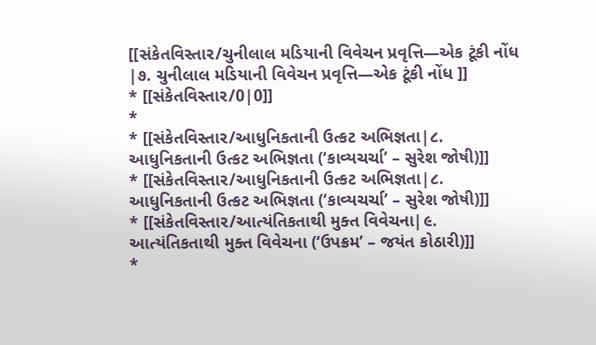[[સંકેતવિસ્તાર/ચુનીલાલ મડિયાની વિવેચન પ્રવૃત્તિ—એક ટૂંકી નોંધ |૭. ચુનીલાલ મડિયાની વિવેચન પ્રવૃત્તિ—એક ટૂંકી નોંધ ]]
* [[સંકેતવિસ્તાર/0|0]]
*
* [[સંકેતવિસ્તાર/આધુનિકતાની ઉત્કટ અભિજ્ઞતા|૮. આધુનિકતાની ઉત્કટ અભિજ્ઞતા (‘કાવ્યચર્ચા’ – સુરેશ જોષી)]]
* [[સંકેતવિસ્તાર/આધુનિકતાની ઉત્કટ અભિજ્ઞતા|૮. આધુનિકતાની ઉત્કટ અભિજ્ઞતા (‘કાવ્યચર્ચા’ – સુરેશ જોષી)]]
* [[સંકેતવિસ્તાર/આત્યંતિકતાથી મુક્ત વિવેચના|૯. આત્યંતિકતાથી મુક્ત વિવેચના (‘ઉપક્રમ’ – જયંત કોઠારી)]]
*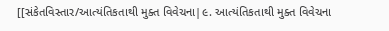[[સંકેતવિસ્તાર/આત્યંતિકતાથી મુક્ત વિવેચના|૯. આત્યંતિકતાથી મુક્ત વિવેચના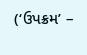(‘ઉપક્રમ’ –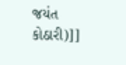જયંત કોઠારી)]]